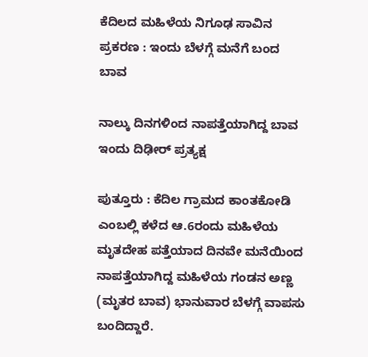ಕೆದಿಲದ ಮಹಿಳೆಯ ನಿಗೂಢ ಸಾವಿನ ಪ್ರಕರಣ : ಇಂದು ಬೆಳಗ್ಗೆ ಮನೆಗೆ ಬಂದ ಬಾವ

ನಾಲ್ಕು ದಿನಗಳಿಂದ ನಾಪತ್ತೆಯಾಗಿದ್ದ ಬಾವ ಇಂದು ದಿಢೀರ್‌ ಪ್ರತ್ಯಕ್ಷ

ಪುತ್ತೂರು : ಕೆದಿಲ ಗ್ರಾಮದ ಕಾಂತಕೋಡಿ ಎಂಬಲ್ಲಿ ಕಳೆದ ಆ.6ರಂದು ಮಹಿಳೆಯ ಮೃತದೇಹ ಪತ್ತೆಯಾದ ದಿನವೇ ಮನೆಯಿಂದ ನಾಪತ್ತೆಯಾಗಿದ್ದ ಮಹಿಳೆಯ ಗಂಡನ ಅಣ್ಣ (ಮೃತರ ಬಾವ) ಭಾನುವಾರ ಬೆಳಗ್ಗೆ ವಾಪಸು ಬಂದಿದ್ದಾರೆ.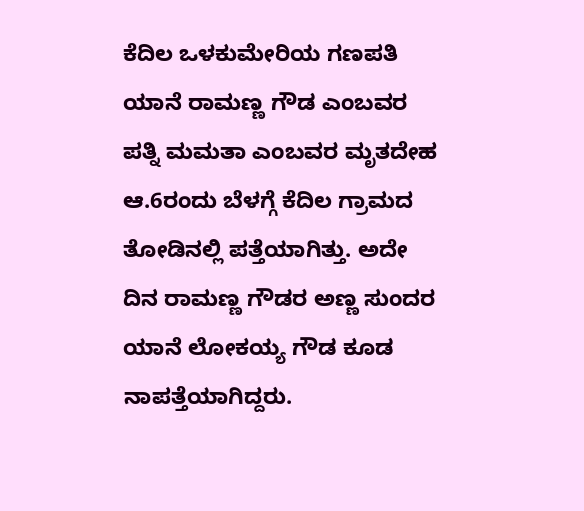ಕೆದಿಲ ಒಳಕುಮೇರಿಯ ಗಣಪತಿ ಯಾನೆ ರಾಮಣ್ಣ ಗೌಡ ಎಂಬವರ ಪತ್ನಿ ಮಮತಾ ಎಂಬವರ ಮೃತದೇಹ ಆ.6ರಂದು ಬೆಳಗ್ಗೆ ಕೆದಿಲ ಗ್ರಾಮದ ತೋಡಿನಲ್ಲಿ ಪತ್ತೆಯಾಗಿತ್ತು. ಅದೇ ದಿನ ರಾಮಣ್ಣ ಗೌಡರ ಅಣ್ಣ ಸುಂದರ ಯಾನೆ ಲೋಕಯ್ಯ ಗೌಡ ಕೂಡ ನಾಪತ್ತೆಯಾಗಿದ್ದರು.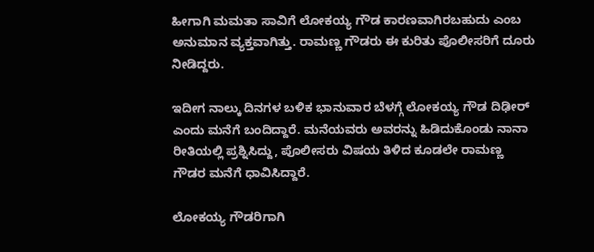ಹೀಗಾಗಿ ಮಮತಾ ಸಾವಿಗೆ ಲೋಕಯ್ಯ ಗೌಡ ಕಾರಣವಾಗಿರಬಹುದು ಎಂಬ ಅನುಮಾನ ವ್ಯಕ್ತವಾಗಿತ್ತು. ರಾಮಣ್ಣ ಗೌಡರು ಈ ಕುರಿತು ಪೊಲೀಸರಿಗೆ ದೂರು ನೀಡಿದ್ದರು.

ಇದೀಗ ನಾಲ್ಕು ದಿನಗಳ ಬಳಿಕ ಭಾನುವಾರ ಬೆಳಗ್ಗೆ ಲೋಕಯ್ಯ ಗೌಡ ದಿಢೀರ್‌ ಎಂದು ಮನೆಗೆ ಬಂದಿದ್ದಾರೆ. ಮನೆಯವರು ಅವರನ್ನು ಹಿಡಿದುಕೊಂಡು ನಾನಾ ರೀತಿಯಲ್ಲಿ ಪ್ರಶ್ನಿಸಿದ್ದು, ಪೊಲೀಸರು ವಿಷಯ ತಿಳಿದ ಕೂಡಲೇ ರಾಮಣ್ಣ ಗೌಡರ ಮನೆಗೆ ಧಾವಿಸಿದ್ದಾರೆ.

ಲೋಕಯ್ಯ ಗೌಡರಿಗಾಗಿ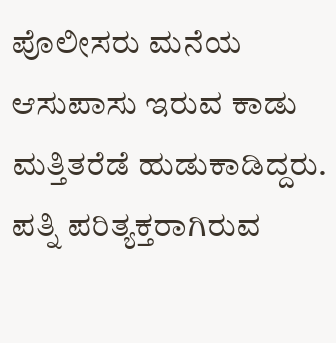ಪೊಲೀಸರು ಮನೆಯ ಆಸುಪಾಸು ಇರುವ ಕಾಡು ಮತ್ತಿತರೆಡೆ ಹುಡುಕಾಡಿದ್ದರು. ಪತ್ನಿ ಪರಿತ್ಯಕ್ತರಾಗಿರುವ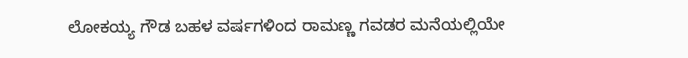ಲೋಕಯ್ಯ ಗೌಡ ಬಹಳ ವರ್ಷಗಳಿಂದ ರಾಮಣ್ಣ ಗವಡರ ಮನೆಯಲ್ಲಿಯೇ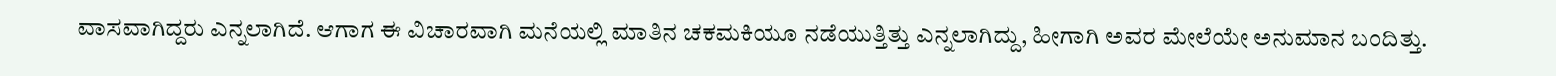ವಾಸವಾಗಿದ್ದರು ಎನ್ನಲಾಗಿದೆ. ಆಗಾಗ ಈ ವಿಚಾರವಾಗಿ ಮನೆಯಲ್ಲಿ ಮಾತಿನ ಚಕಮಕಿಯೂ ನಡೆಯುತ್ತಿತ್ತು ಎನ್ನಲಾಗಿದ್ದು, ಹೀಗಾಗಿ ಅವರ ಮೇಲೆಯೇ ಅನುಮಾನ ಬಂದಿತ್ತು.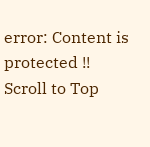error: Content is protected !!
Scroll to Top